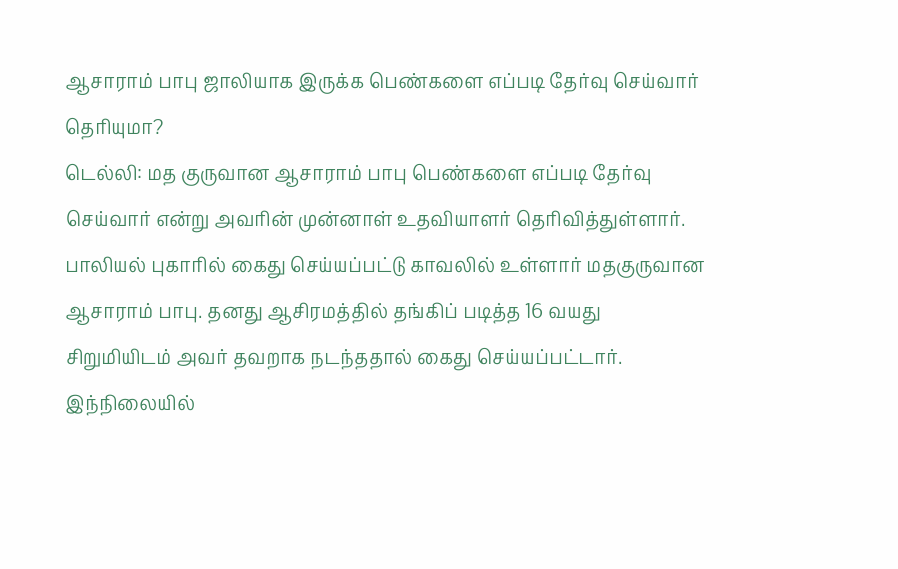ஆசாராம் பாபு ஜாலியாக இருக்க பெண்களை எப்படி தேர்வு செய்வார் தெரியுமா?
டெல்லி: மத குருவான ஆசாராம் பாபு பெண்களை எப்படி தேர்வு செய்வார் என்று அவரின் முன்னாள் உதவியாளர் தெரிவித்துள்ளார்.
பாலியல் புகாரில் கைது செய்யப்பட்டு காவலில் உள்ளார் மதகுருவான ஆசாராம் பாபு. தனது ஆசிரமத்தில் தங்கிப் படித்த 16 வயது சிறுமியிடம் அவர் தவறாக நடந்ததால் கைது செய்யப்பட்டார்.
இந்நிலையில்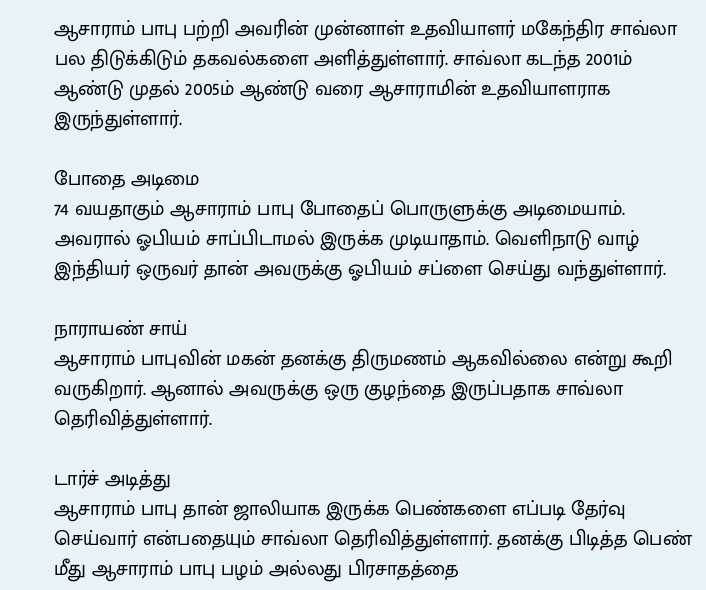ஆசாராம் பாபு பற்றி அவரின் முன்னாள் உதவியாளர் மகேந்திர சாவ்லா பல திடுக்கிடும் தகவல்களை அளித்துள்ளார். சாவ்லா கடந்த 2001ம் ஆண்டு முதல் 2005ம் ஆண்டு வரை ஆசாராமின் உதவியாளராக இருந்துள்ளார்.

போதை அடிமை
74 வயதாகும் ஆசாராம் பாபு போதைப் பொருளுக்கு அடிமையாம். அவரால் ஓபியம் சாப்பிடாமல் இருக்க முடியாதாம். வெளிநாடு வாழ் இந்தியர் ஒருவர் தான் அவருக்கு ஓபியம் சப்ளை செய்து வந்துள்ளார்.

நாராயண் சாய்
ஆசாராம் பாபுவின் மகன் தனக்கு திருமணம் ஆகவில்லை என்று கூறி வருகிறார். ஆனால் அவருக்கு ஒரு குழந்தை இருப்பதாக சாவ்லா தெரிவித்துள்ளார்.

டார்ச் அடித்து
ஆசாராம் பாபு தான் ஜாலியாக இருக்க பெண்களை எப்படி தேர்வு செய்வார் என்பதையும் சாவ்லா தெரிவித்துள்ளார். தனக்கு பிடித்த பெண் மீது ஆசாராம் பாபு பழம் அல்லது பிரசாதத்தை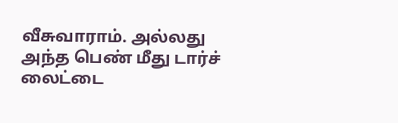வீசுவாராம். அல்லது அந்த பெண் மீது டார்ச் லைட்டை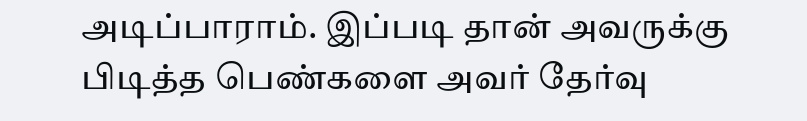அடிப்பாராம். இப்படி தான் அவருக்கு பிடித்த பெண்களை அவர் தேர்வு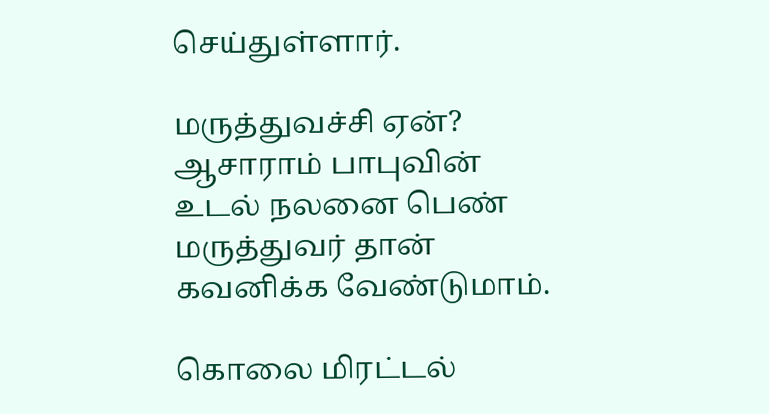செய்துள்ளார்.

மருத்துவச்சி ஏன்?
ஆசாராம் பாபுவின் உடல் நலனை பெண் மருத்துவர் தான் கவனிக்க வேண்டுமாம்.

கொலை மிரட்டல்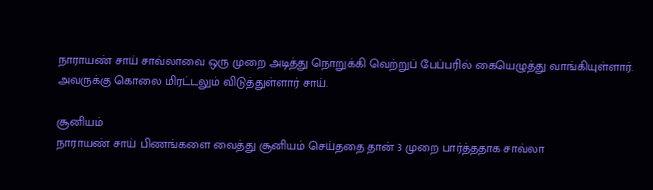நாராயண் சாய் சாவ்லாவை ஒரு முறை அடித்து நொறுக்கி வெற்றுப் பேப்பரில் கையெழுத்து வாங்கியுள்ளார். அவருக்கு கொலை மிரட்டலும் விடுத்துள்ளார் சாய்.

சூனியம்
நாராயண் சாய் பிணங்களை வைத்து சூனியம் செய்ததை தான் 3 முறை பார்த்ததாக சாவ்லா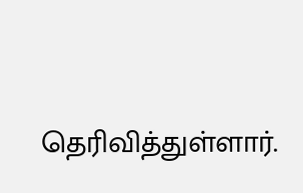தெரிவித்துள்ளார்.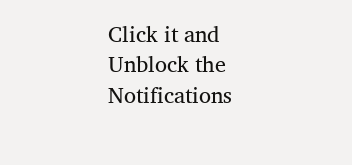Click it and Unblock the Notifications